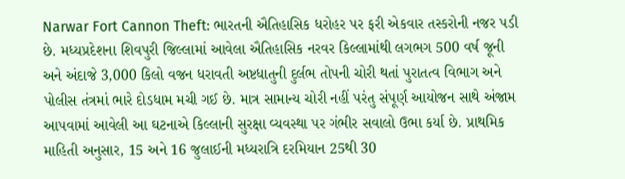Narwar Fort Cannon Theft: ભારતની ઐતિહાસિક ધરોહર પર ફરી એકવાર તસ્કરોની નજર પડી છે. મધ્યપ્રદેશના શિવપુરી જિલ્લામાં આવેલા ઐતિહાસિક નરવર કિલ્લામાંથી લગભગ 500 વર્ષ જૂની અને અંદાજે 3,000 કિલો વજન ધરાવતી અષ્ટધાતુની દુર્લભ તોપની ચોરી થતાં પુરાતત્વ વિભાગ અને પોલીસ તંત્રમાં ભારે દોડધામ મચી ગઈ છે. માત્ર સામાન્ય ચોરી નહીં પરંતુ સંપૂર્ણ આયોજન સાથે અંજામ આપવામાં આવેલી આ ઘટનાએ કિલ્લાની સુરક્ષા વ્યવસ્થા પર ગંભીર સવાલો ઉભા કર્યા છે. પ્રાથમિક માહિતી અનુસાર, 15 અને 16 જુલાઈની મધ્યરાત્રિ દરમિયાન 25થી 30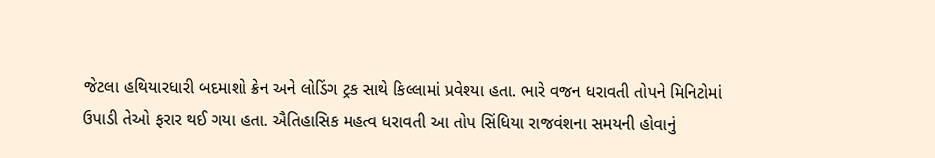જેટલા હથિયારધારી બદમાશો ક્રેન અને લોડિંગ ટ્રક સાથે કિલ્લામાં પ્રવેશ્યા હતા. ભારે વજન ધરાવતી તોપને મિનિટોમાં ઉપાડી તેઓ ફરાર થઈ ગયા હતા. ઐતિહાસિક મહત્વ ધરાવતી આ તોપ સિંધિયા રાજવંશના સમયની હોવાનું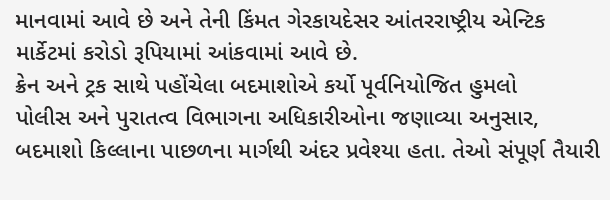માનવામાં આવે છે અને તેની કિંમત ગેરકાયદેસર આંતરરાષ્ટ્રીય એન્ટિક માર્કેટમાં કરોડો રૂપિયામાં આંકવામાં આવે છે.
ક્રેન અને ટ્રક સાથે પહોંચેલા બદમાશોએ કર્યો પૂર્વનિયોજિત હુમલો
પોલીસ અને પુરાતત્વ વિભાગના અધિકારીઓના જણાવ્યા અનુસાર, બદમાશો કિલ્લાના પાછળના માર્ગથી અંદર પ્રવેશ્યા હતા. તેઓ સંપૂર્ણ તૈયારી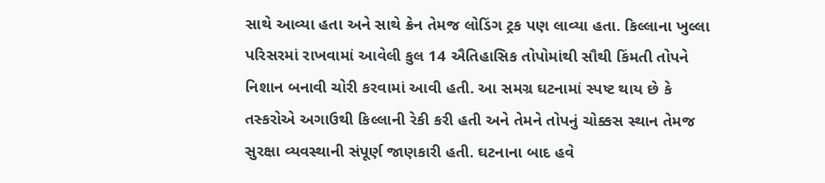સાથે આવ્યા હતા અને સાથે ક્રેન તેમજ લોડિંગ ટ્રક પણ લાવ્યા હતા. કિલ્લાના ખુલ્લા પરિસરમાં રાખવામાં આવેલી કુલ 14 ઐતિહાસિક તોપોમાંથી સૌથી કિંમતી તોપને નિશાન બનાવી ચોરી કરવામાં આવી હતી. આ સમગ્ર ઘટનામાં સ્પષ્ટ થાય છે કે તસ્કરોએ અગાઉથી કિલ્લાની રેકી કરી હતી અને તેમને તોપનું ચોક્કસ સ્થાન તેમજ સુરક્ષા વ્યવસ્થાની સંપૂર્ણ જાણકારી હતી. ઘટનાના બાદ હવે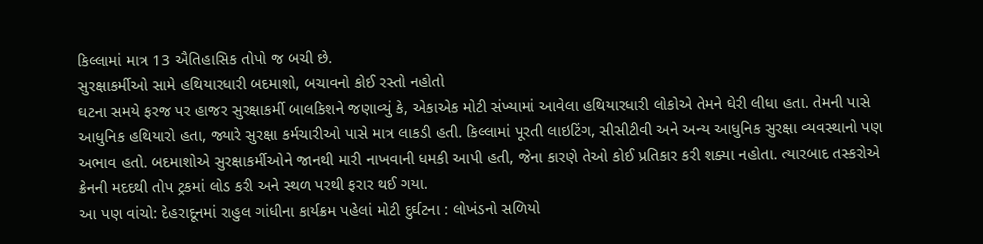કિલ્લામાં માત્ર 13 ઐતિહાસિક તોપો જ બચી છે.
સુરક્ષાકર્મીઓ સામે હથિયારધારી બદમાશો, બચાવનો કોઈ રસ્તો નહોતો
ઘટના સમયે ફરજ પર હાજર સુરક્ષાકર્મી બાલકિશને જણાવ્યું કે, એકાએક મોટી સંખ્યામાં આવેલા હથિયારધારી લોકોએ તેમને ઘેરી લીધા હતા. તેમની પાસે આધુનિક હથિયારો હતા, જ્યારે સુરક્ષા કર્મચારીઓ પાસે માત્ર લાકડી હતી. કિલ્લામાં પૂરતી લાઇટિંગ, સીસીટીવી અને અન્ય આધુનિક સુરક્ષા વ્યવસ્થાનો પણ અભાવ હતો. બદમાશોએ સુરક્ષાકર્મીઓને જાનથી મારી નાખવાની ધમકી આપી હતી, જેના કારણે તેઓ કોઈ પ્રતિકાર કરી શક્યા નહોતા. ત્યારબાદ તસ્કરોએ ક્રેનની મદદથી તોપ ટ્રકમાં લોડ કરી અને સ્થળ પરથી ફરાર થઈ ગયા.
આ પણ વાંચો: દેહરાદૂનમાં રાહુલ ગાંધીના કાર્યક્રમ પહેલાં મોટી દુર્ઘટના : લોખંડનો સળિયો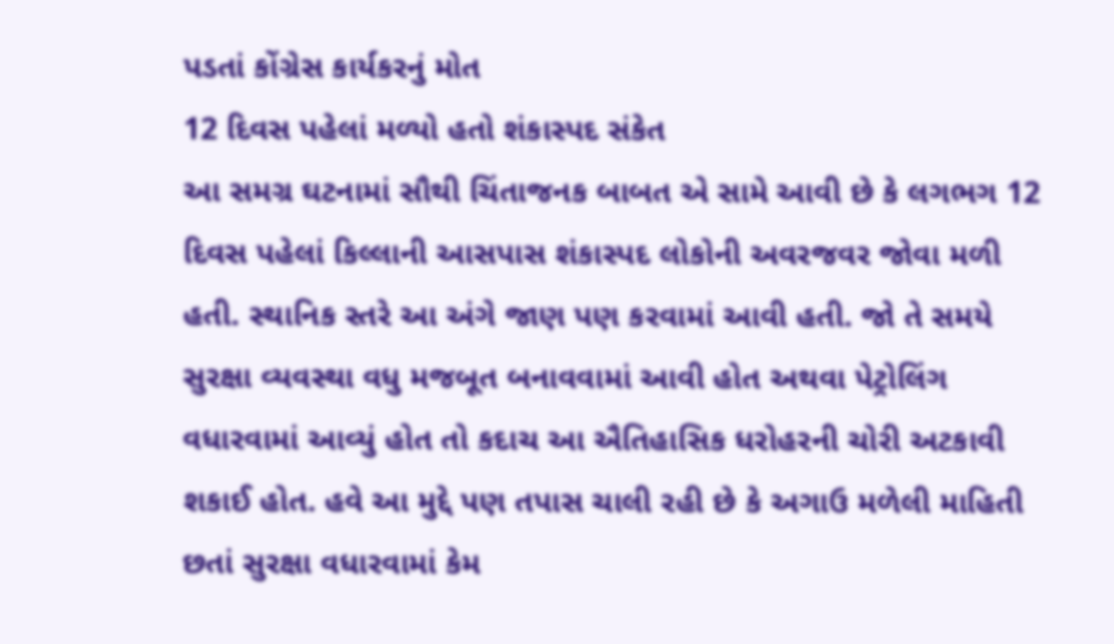પડતાં કોંગ્રેસ કાર્યકરનું મોત
12 દિવસ પહેલાં મળ્યો હતો શંકાસ્પદ સંકેત
આ સમગ્ર ઘટનામાં સૌથી ચિંતાજનક બાબત એ સામે આવી છે કે લગભગ 12 દિવસ પહેલાં કિલ્લાની આસપાસ શંકાસ્પદ લોકોની અવરજવર જોવા મળી હતી. સ્થાનિક સ્તરે આ અંગે જાણ પણ કરવામાં આવી હતી. જો તે સમયે સુરક્ષા વ્યવસ્થા વધુ મજબૂત બનાવવામાં આવી હોત અથવા પેટ્રોલિંગ વધારવામાં આવ્યું હોત તો કદાચ આ ઐતિહાસિક ધરોહરની ચોરી અટકાવી શકાઈ હોત. હવે આ મુદ્દે પણ તપાસ ચાલી રહી છે કે અગાઉ મળેલી માહિતી છતાં સુરક્ષા વધારવામાં કેમ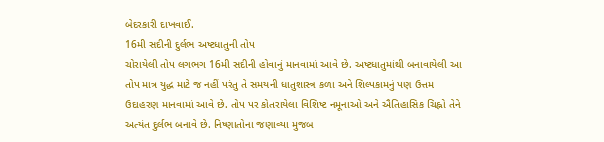બેદરકારી દાખવાઈ.
16મી સદીની દુર્લભ અષ્ટધાતુની તોપ
ચોરાયેલી તોપ લગભગ 16મી સદીની હોવાનું માનવામાં આવે છે. અષ્ટધાતુમાંથી બનાવાયેલી આ તોપ માત્ર યુદ્ધ માટે જ નહીં પરંતુ તે સમયની ધાતુશાસ્ત્ર કળા અને શિલ્પકામનું પણ ઉત્તમ ઉદાહરણ માનવામાં આવે છે. તોપ પર કોતરાયેલા વિશિષ્ટ નમૂનાઓ અને ઐતિહાસિક ચિહ્નો તેને અત્યંત દુર્લભ બનાવે છે. નિષ્ણાતોના જણાવ્યા મુજબ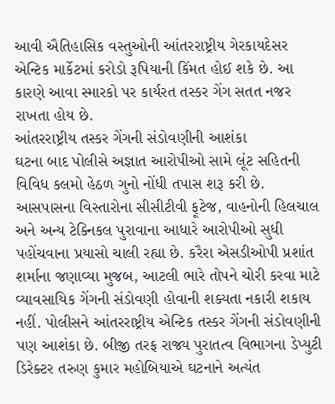આવી ઐતિહાસિક વસ્તુઓની આંતરરાષ્ટ્રીય ગેરકાયદેસર એન્ટિક માર્કેટમાં કરોડો રૂપિયાની કિંમત હોઈ શકે છે. આ કારણે આવા સ્મારકો પર કાર્યરત તસ્કર ગેંગ સતત નજર રાખતા હોય છે.
આંતરરાષ્ટ્રીય તસ્કર ગેંગની સંડોવણીની આશંકા
ઘટના બાદ પોલીસે અજ્ઞાત આરોપીઓ સામે લૂંટ સહિતની વિવિધ કલમો હેઠળ ગુનો નોંધી તપાસ શરૂ કરી છે. આસપાસના વિસ્તારોના સીસીટીવી ફૂટેજ, વાહનોની હિલચાલ અને અન્ય ટેક્નિકલ પુરાવાના આધારે આરોપીઓ સુધી પહોંચવાના પ્રયાસો ચાલી રહ્યા છે. કરૈરા એસડીઓપી પ્રશાંત શર્માના જણાવ્યા મુજબ, આટલી ભારે તોપને ચોરી કરવા માટે વ્યાવસાયિક ગેંગની સંડોવણી હોવાની શક્યતા નકારી શકાય નહીં. પોલીસને આંતરરાષ્ટ્રીય એન્ટિક તસ્કર ગેંગની સંડોવણીની પણ આશંકા છે. બીજી તરફ રાજ્ય પુરાતત્વ વિભાગના ડેપ્યુટી ડિરેક્ટર તરુણ કુમાર મહોબિયાએ ઘટનાને અત્યંત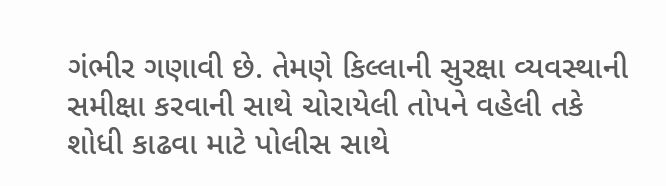ગંભીર ગણાવી છે. તેમણે કિલ્લાની સુરક્ષા વ્યવસ્થાની સમીક્ષા કરવાની સાથે ચોરાયેલી તોપને વહેલી તકે શોધી કાઢવા માટે પોલીસ સાથે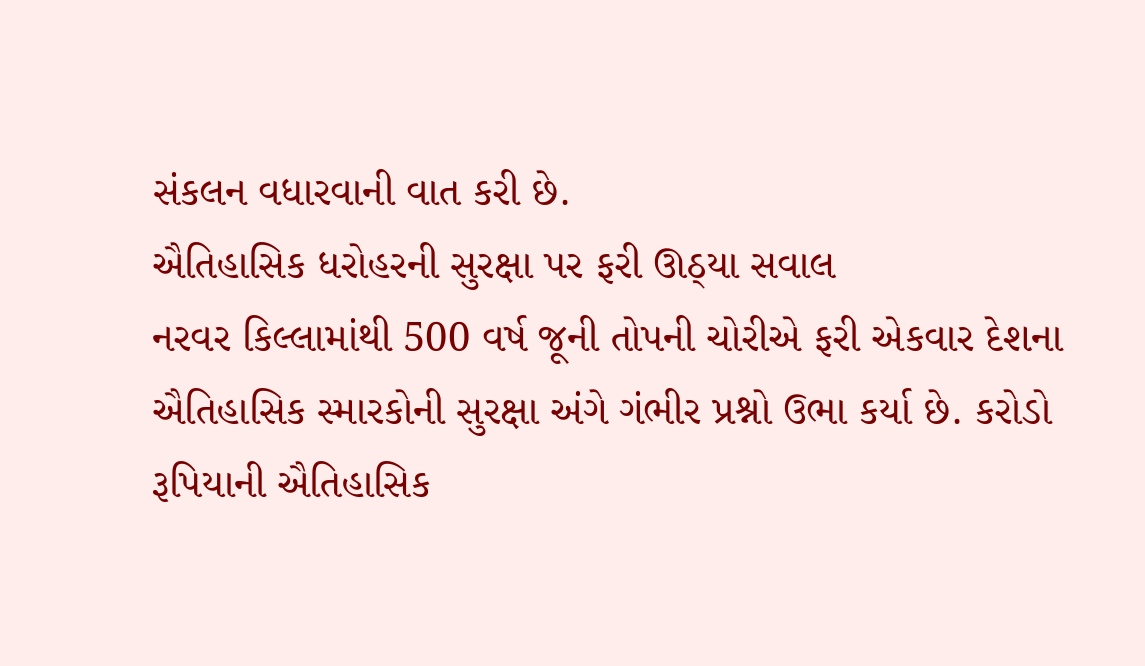સંકલન વધારવાની વાત કરી છે.
ઐતિહાસિક ધરોહરની સુરક્ષા પર ફરી ઊઠ્યા સવાલ
નરવર કિલ્લામાંથી 500 વર્ષ જૂની તોપની ચોરીએ ફરી એકવાર દેશના ઐતિહાસિક સ્મારકોની સુરક્ષા અંગે ગંભીર પ્રશ્નો ઉભા કર્યા છે. કરોડો રૂપિયાની ઐતિહાસિક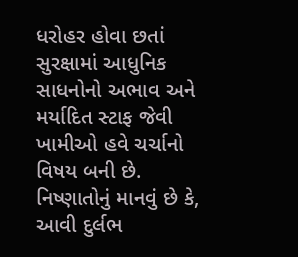ધરોહર હોવા છતાં સુરક્ષામાં આધુનિક સાધનોનો અભાવ અને મર્યાદિત સ્ટાફ જેવી ખામીઓ હવે ચર્ચાનો વિષય બની છે. નિષ્ણાતોનું માનવું છે કે, આવી દુર્લભ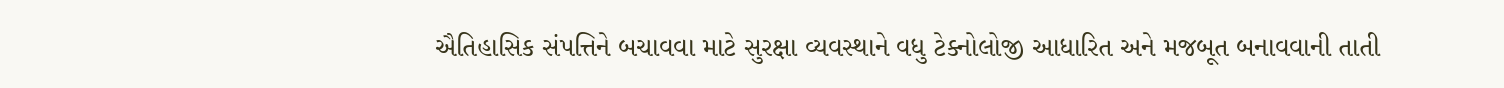ઐતિહાસિક સંપત્તિને બચાવવા માટે સુરક્ષા વ્યવસ્થાને વધુ ટેક્નોલોજી આધારિત અને મજબૂત બનાવવાની તાતી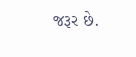જરૂર છે.